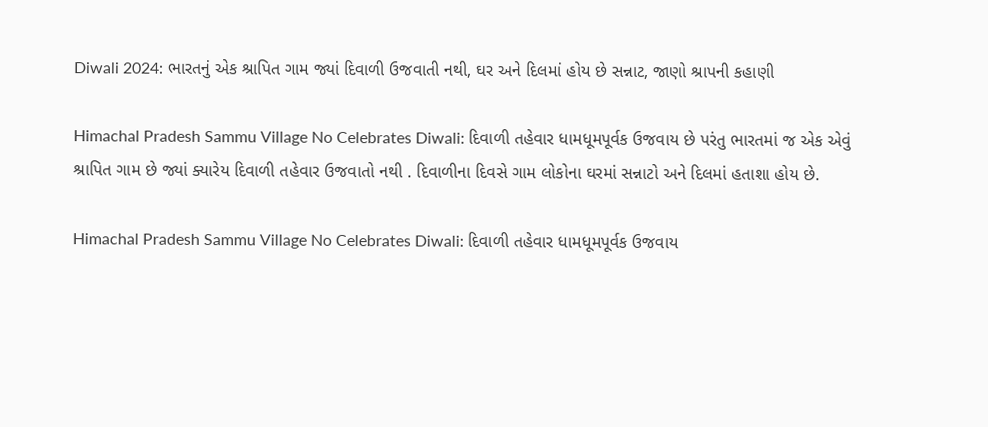Diwali 2024: ભારતનું એક શ્રાપિત ગામ જ્યાં દિવાળી ઉજવાતી નથી, ઘર અને દિલમાં હોય છે સન્નાટ, જાણો શ્રાપની કહાણી

Himachal Pradesh Sammu Village No Celebrates Diwali: દિવાળી તહેવાર ધામધૂમપૂર્વક ઉજવાય છે પરંતુ ભારતમાં જ એક એવું શ્રાપિત ગામ છે જ્યાં ક્યારેય દિવાળી તહેવાર ઉજવાતો નથી . દિવાળીના દિવસે ગામ લોકોના ઘરમાં સન્નાટો અને દિલમાં હતાશા હોય છે.

Himachal Pradesh Sammu Village No Celebrates Diwali: દિવાળી તહેવાર ધામધૂમપૂર્વક ઉજવાય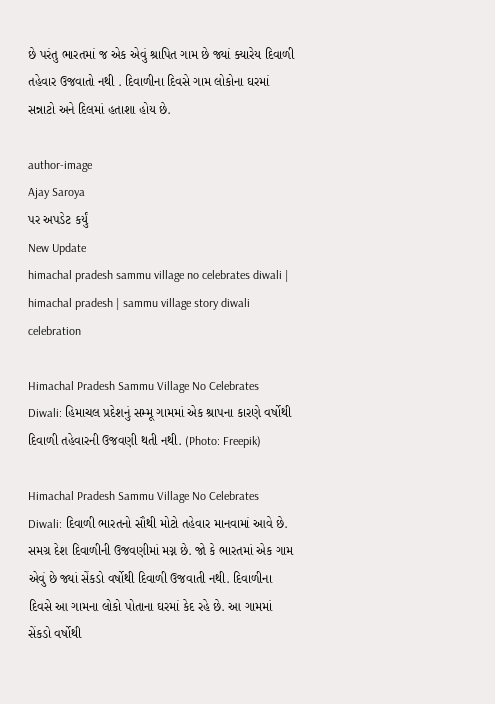છે પરંતુ ભારતમાં જ એક એવું શ્રાપિત ગામ છે જ્યાં ક્યારેય દિવાળી તહેવાર ઉજવાતો નથી . દિવાળીના દિવસે ગામ લોકોના ઘરમાં સન્નાટો અને દિલમાં હતાશા હોય છે.

author-image
Ajay Saroya
પર અપડેટ કર્યું
New Update
himachal pradesh sammu village no celebrates diwali | himachal pradesh | sammu village story diwali celebration

Himachal Pradesh Sammu Village No Celebrates Diwali: હિમાચલ પ્રદેશનું સમ્મૂ ગામમાં એક શ્રાપના કારણે વર્ષોથી દિવાળી તહેવારની ઉજવણી થતી નથી. (Photo: Freepik)

Himachal Pradesh Sammu Village No Celebrates Diwali: દિવાળી ભારતનો સૌથી મોટો તહેવાર માનવામાં આવે છે. સમગ્ર દેશ દિવાળીની ઉજવણીમાં મગ્ન છે. જો કે ભારતમાં એક ગામ એવું છે જ્યાં સેંકડો વર્ષોથી દિવાળી ઉજવાતી નથી. દિવાળીના દિવસે આ ગામના લોકો પોતાના ઘરમાં કેદ રહે છે. આ ગામમાં સેંકડો વર્ષોથી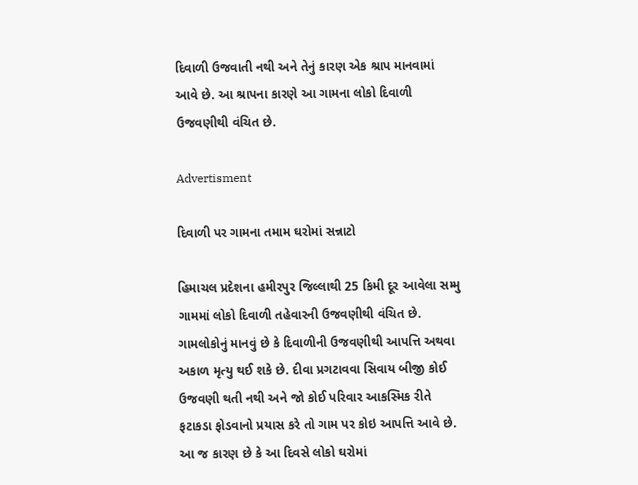દિવાળી ઉજવાતી નથી અને તેનું કારણ એક શ્રાપ માનવામાં આવે છે. આ શ્રાપના કારણે આ ગામના લોકો દિવાળી ઉજવણીથી વંચિત છે.

Advertisment

દિવાળી પર ગામના તમામ ઘરોમાં સન્નાટો

હિમાચલ પ્રદેશના હમીરપુર જિલ્લાથી 25 કિમી દૂર આવેલા સમ્મુ ગામમાં લોકો દિવાળી તહેવારની ઉજવણીથી વંચિત છે. ગામલોકોનું માનવું છે કે દિવાળીની ઉજવણીથી આપત્તિ અથવા અકાળ મૃત્યુ થઈ શકે છે. દીવા પ્રગટાવવા સિવાય બીજી કોઈ ઉજવણી થતી નથી અને જો કોઈ પરિવાર આકસ્મિક રીતે ફટાકડા ફોડવાનો પ્રયાસ કરે તો ગામ પર કોઇ આપત્તિ આવે છે. આ જ કારણ છે કે આ દિવસે લોકો ઘરોમાં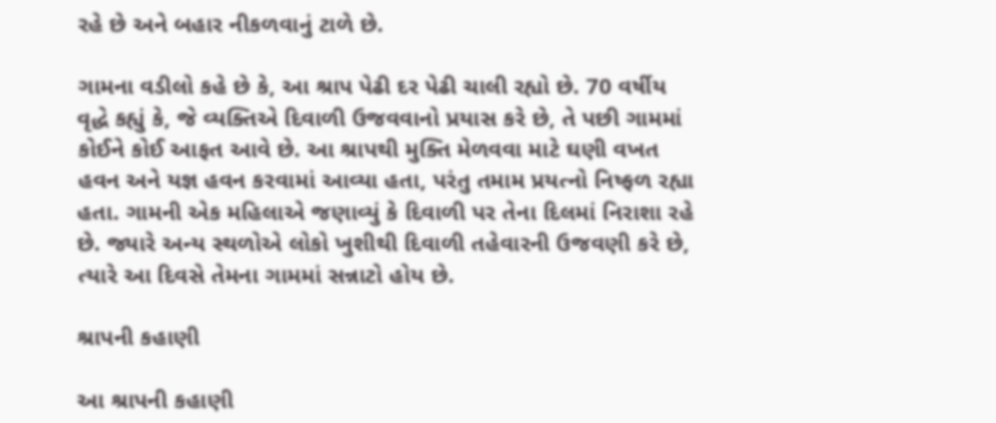રહે છે અને બહાર નીકળવાનું ટાળે છે.

ગામના વડીલો કહે છે કે, આ શ્રાપ પેઢી દર પેઢી ચાલી રહ્યો છે. 70 વર્ષીય વૃદ્ધે કહ્યું કે, જે વ્યક્તિએ દિવાળી ઉજવવાનો પ્રયાસ કરે છે, તે પછી ગામમાં કોઈને કોઈ આફત આવે છે. આ શ્રાપથી મુક્તિ મેળવવા માટે ઘણી વખત હવન અને યજ્ઞ હવન કરવામાં આવ્યા હતા, પરંતુ તમામ પ્રયત્નો નિષ્ફળ રહ્યા હતા. ગામની એક મહિલાએ જણાવ્યું કે દિવાળી પર તેના દિલમાં નિરાશા રહે છે. જ્યારે અન્ય સ્થળોએ લોકો ખુશીથી દિવાળી તહેવારની ઉજવણી કરે છે, ત્યારે આ દિવસે તેમના ગામમાં સન્નાટો હોય છે.

શ્રાપની કહાણી

આ શ્રાપની કહાણી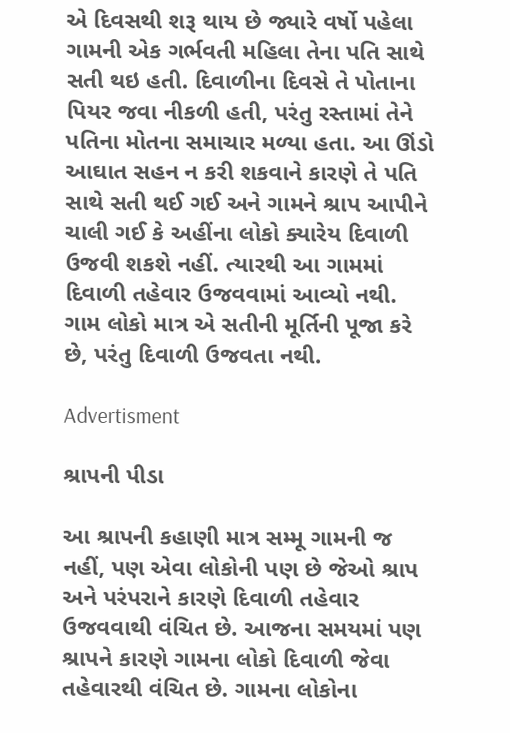એ દિવસથી શરૂ થાય છે જ્યારે વર્ષો પહેલા ગામની એક ગર્ભવતી મહિલા તેના પતિ સાથે સતી થઇ હતી. દિવાળીના દિવસે તે પોતાના પિયર જવા નીકળી હતી, પરંતુ રસ્તામાં તેને પતિના મોતના સમાચાર મળ્યા હતા. આ ઊંડો આઘાત સહન ન કરી શકવાને કારણે તે પતિ સાથે સતી થઈ ગઈ અને ગામને શ્રાપ આપીને ચાલી ગઈ કે અહીંના લોકો ક્યારેય દિવાળી ઉજવી શકશે નહીં. ત્યારથી આ ગામમાં દિવાળી તહેવાર ઉજવવામાં આવ્યો નથી. ગામ લોકો માત્ર એ સતીની મૂર્તિની પૂજા કરે છે, પરંતુ દિવાળી ઉજવતા નથી.

Advertisment

શ્રાપની પીડા

આ શ્રાપની કહાણી માત્ર સમ્મૂ ગામની જ નહીં, પણ એવા લોકોની પણ છે જેઓ શ્રાપ અને પરંપરાને કારણે દિવાળી તહેવાર ઉજવવાથી વંચિત છે. આજના સમયમાં પણ શ્રાપને કારણે ગામના લોકો દિવાળી જેવા તહેવારથી વંચિત છે. ગામના લોકોના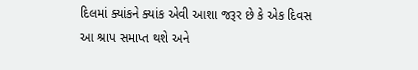દિલમાં ક્યાંકને ક્યાંક એવી આશા જરૂર છે કે એક દિવસ આ શ્રાપ સમાપ્ત થશે અને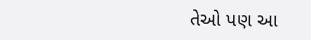તેઓ પણ આ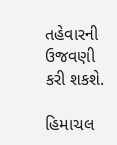તહેવારની ઉજવણી કરી શકશે.

હિમાચલ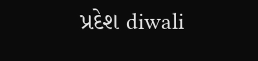પ્રદેશ diwali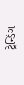ટ્રેન્ડિંગ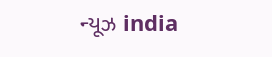ન્યૂઝ india